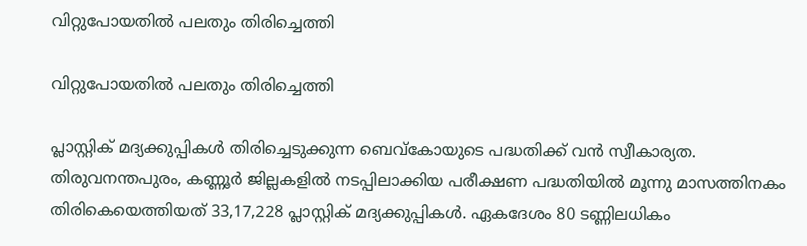വിറ്റുപോയതിൽ പലതും തിരിച്ചെത്തി

വിറ്റുപോയതിൽ പലതും തിരിച്ചെത്തി

പ്ലാസ്റ്റിക് മദ്യക്കുപ്പികൾ തിരിച്ചെടുക്കുന്ന ബെവ്‌കോയുടെ പദ്ധതിക്ക് വൻ സ്വീകാര്യത. തിരുവനന്തപുരം, കണ്ണൂർ ജില്ലകളിൽ നടപ്പിലാക്കിയ പരീക്ഷണ പദ്ധതിയിൽ മൂന്നു മാസത്തിനകം തിരികെയെത്തിയത് 33,17,228 പ്ലാസ്റ്റിക് മദ്യക്കുപ്പികൾ. ഏകദേശം 80 ടണ്ണിലധികം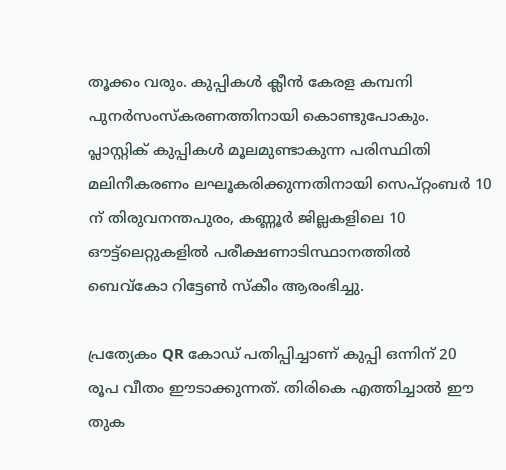തൂക്കം വരും. കുപ്പികൾ ക്ലീൻ കേരള കമ്പനി പുനർസംസ്കരണത്തിനായി കൊണ്ടുപോകും. പ്ലാസ്റ്റിക് കുപ്പികൾ മൂലമുണ്ടാകുന്ന പരിസ്ഥിതി മലിനീകരണം ലഘൂകരിക്കുന്നതിനായി സെപ്റ്റംബർ 10 ന് തിരുവനന്തപുരം, കണ്ണൂർ ജില്ലകളിലെ 10 ഔട്ട്ലെറ്റുകളിൽ പരീക്ഷണാടിസ്ഥാനത്തിൽ ബെവ്കോ റിട്ടേൺ സ്കീം ആരംഭിച്ചു.

പ്രത്യേകം QR കോഡ് പതിപ്പിച്ചാണ് കുപ്പി ഒന്നിന് 20 രൂപ വീതം ഈടാക്കുന്നത്. തിരികെ എത്തിച്ചാൽ ഈ തുക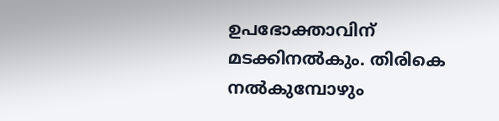ഉപഭോക്താവിന് മടക്കിനൽകും. തിരികെ നൽകുമ്പോഴും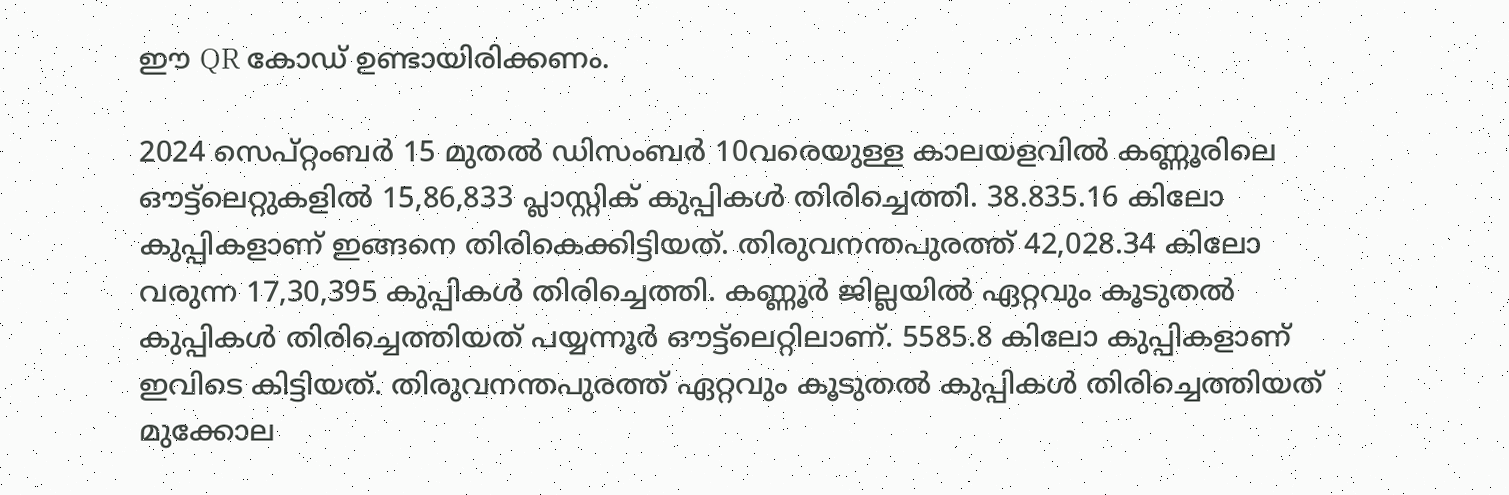ഈ QR കോഡ് ഉണ്ടായിരിക്കണം.

2024 സെപ്റ്റംബർ 15 മുതൽ ഡിസംബർ 10വരെയുള്ള കാലയളവിൽ കണ്ണൂരിലെ ഔട്ട്ലെറ്റുകളിൽ 15,86,833 പ്ലാസ്റ്റിക് കുപ്പികൾ തിരിച്ചെത്തി. 38.835.16 കിലോ കുപ്പികളാണ് ഇങ്ങനെ തിരികെക്കിട്ടിയത്. തിരുവനന്തപുരത്ത് 42,028.34 കിലോ വരുന്ന 17,30,395 കുപ്പികൾ തിരിച്ചെത്തി. കണ്ണൂർ ജില്ലയിൽ ഏറ്റവും കൂടുതൽ കുപ്പികൾ തിരിച്ചെത്തിയത് പയ്യന്നൂർ ഔട്ട്ലെറ്റിലാണ്. 5585.8 കിലോ കുപ്പികളാണ് ഇവിടെ കിട്ടിയത്. തിരുവനന്തപുരത്ത് ഏറ്റവും കൂടുതൽ കുപ്പികൾ തിരിച്ചെത്തിയത് മുക്കോല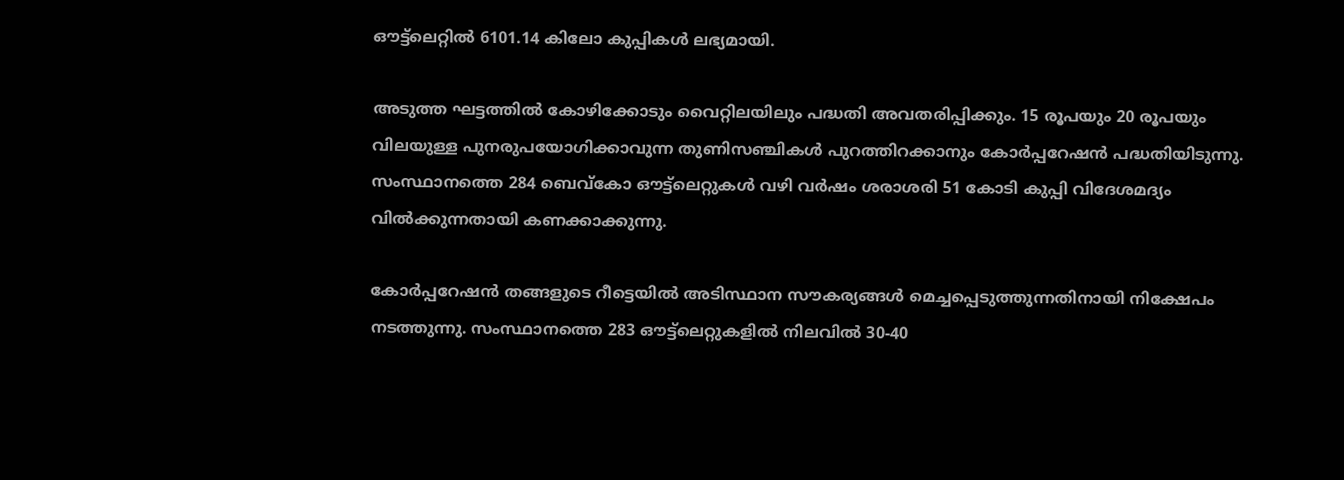ഔട്ട്ലെറ്റിൽ 6101.14 കിലോ കുപ്പികൾ ലഭ്യമായി.

അടുത്ത ഘട്ടത്തിൽ കോഴിക്കോടും വൈറ്റിലയിലും പദ്ധതി അവതരിപ്പിക്കും. 15 രൂപയും 20 രൂപയും വിലയുള്ള പുനരുപയോഗിക്കാവുന്ന തുണിസഞ്ചികൾ പുറത്തിറക്കാനും കോർപ്പറേഷൻ പദ്ധതിയിടുന്നു. സംസ്ഥാനത്തെ 284 ബെവ്കോ ഔട്ട്ലെറ്റുകൾ വഴി വർഷം ശരാശരി 51 കോടി കുപ്പി വിദേശമദ്യം വിൽക്കുന്നതായി കണക്കാക്കുന്നു.

കോർപ്പറേഷൻ തങ്ങളുടെ റീട്ടെയിൽ അടിസ്ഥാന സൗകര്യങ്ങൾ മെച്ചപ്പെടുത്തുന്നതിനായി നിക്ഷേപം നടത്തുന്നു. സംസ്ഥാനത്തെ 283 ഔട്ട്‌ലെറ്റുകളിൽ നിലവിൽ 30-40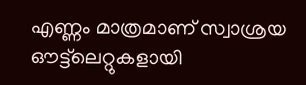എണ്ണം മാത്രമാണ് സ്വാശ്രയ ഔട്ട്‌ലെറ്റുകളായി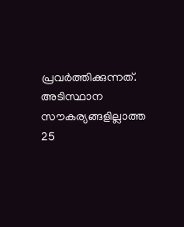പ്രവർത്തിക്കുന്നത്. അടിസ്ഥാന സൗകര്യങ്ങളില്ലാത്ത 25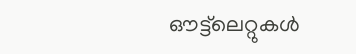ഔട്ട്‌ലെറ്റുകൾ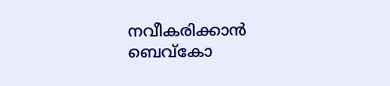നവീകരിക്കാൻ ബെവ്‌കോ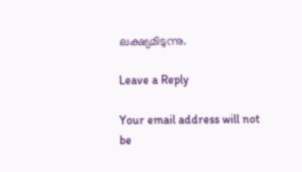ലക്ഷ്യമിടുന്നു.

Leave a Reply

Your email address will not be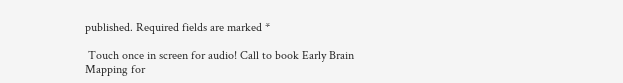published. Required fields are marked *

 Touch once in screen for audio! Call to book Early Brain Mapping for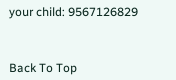your child: 9567126829



Back To Top